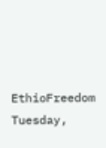EthioFreedom
Tuesday,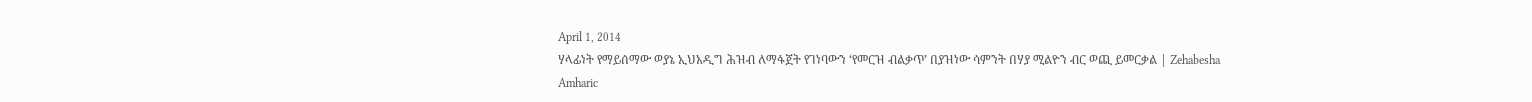April 1, 2014
ሃላፊነት የማይሰማው ወያኔ ኢህአዲግ ሕዝብ ለማፋጀት የገነባውን ‘የመርዝ ብልቃጥ’ በያዝነው ሳምንት በሃያ ሚልዮን ብር ወጪ ይመርቃል | Zehabesha Amharic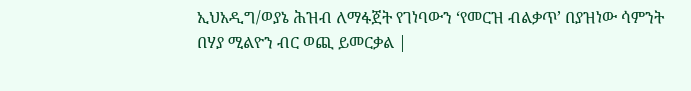ኢህአዲግ/ወያኔ ሕዝብ ለማፋጀት የገነባውን ‘የመርዝ ብልቃጥ’ በያዝነው ሳምንት በሃያ ሚልዮን ብር ወጪ ይመርቃል |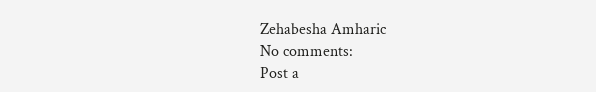Zehabesha Amharic
No comments:
Post a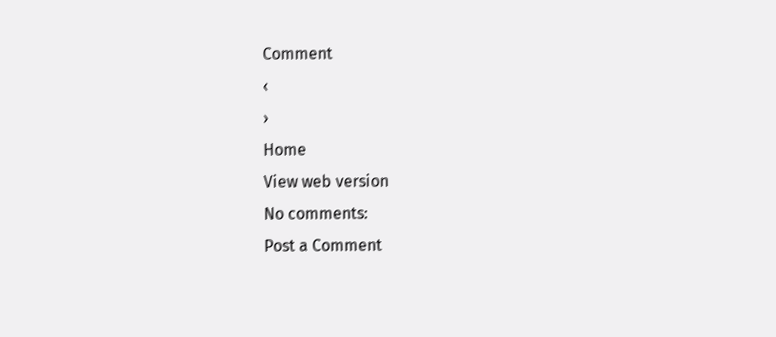Comment
‹
›
Home
View web version
No comments:
Post a Comment